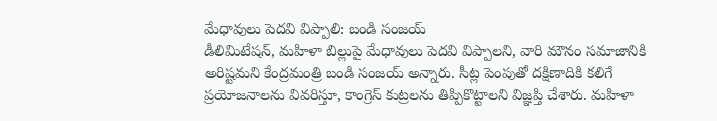మేధావులు పెదవి విప్పాలి: బండి సంజయ్
డీలిమిటేషన్, మహిళా బిల్లుపై మేధావులు పెదవి విప్పాలని, వారి మౌనం సమాజానికి అరిష్టమని కేంద్రమంత్రి బండి సంజయ్ అన్నారు. సీట్ల పెంపుతో దక్షిణాదికి కలిగే ప్రయోజనాలను వివరిస్తూ, కాంగ్రెస్ కుట్రలను తిప్పికొట్టాలని విజ్ఞప్తి చేశారు. మహిళా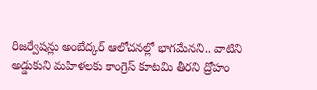రిజర్వేషన్లు అంబేద్కర్ ఆలోచనల్లో భాగమేనని.. వాటిని అడ్డుకుని మహిళలకు కాంగ్రెస్ కూటమి తీరని ద్రోహం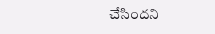చేసిందని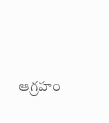ఆగ్రహం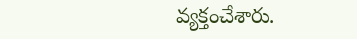వ్యక్తంచేశారు.